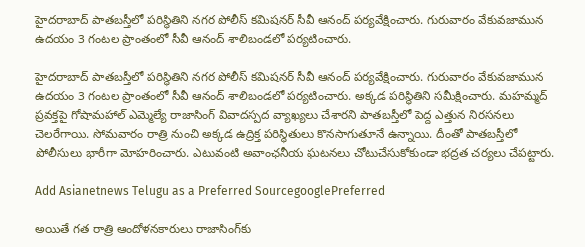హైదరాబాద్‌ పాతబస్తీలో పరిస్థితిని నగర పోలీస్‌ కమిషనర్‌ సీవీ ఆనంద్‌ పర్యవేక్షించారు. గురువారం వేకువజామున ఉదయం 3 గంటల ప్రాంతంలో సీవీ ఆనంద్ శాలిబండలో పర్యటించారు.

హైదరాబాద్‌ పాతబస్తీలో పరిస్థితిని నగర పోలీస్‌ కమిషనర్‌ సీవీ ఆనంద్‌ పర్యవేక్షించారు. గురువారం వేకువజామున ఉదయం 3 గంటల ప్రాంతంలో సీవీ ఆనంద్ శాలిబండలో పర్యటించారు. అక్కడ పరిస్థితిని సమీక్షించారు. మహమ్మద్ ప్రవక్తపై గోషామహాల్ ఎమ్మెల్యే రాజాసింగ్ వివాదస్పద వ్యాఖ్యలు చేశారని పాతబస్తీలో పెద్ద ఎత్తున నిరసనలు చెలరేగాయి. సోమవారం రాత్రి నుంచి అక్కడ ఉద్రిక్త పరిస్థితులు కొనసాగుతూనే ఉన్నాయి. దీంతో పాతబస్తీలో పోలీసులు భారీగా మోహరించారు. ఎటువంటి అవాంఛనీయ ఘటనలు చోటుచేసుకోకుండా భద్రత చర్యలు చేపట్టారు.

Add Asianetnews Telugu as a Preferred SourcegooglePreferred

అయితే గత రాత్రి ఆందోళనకారులు రాజాసింగ్‌కు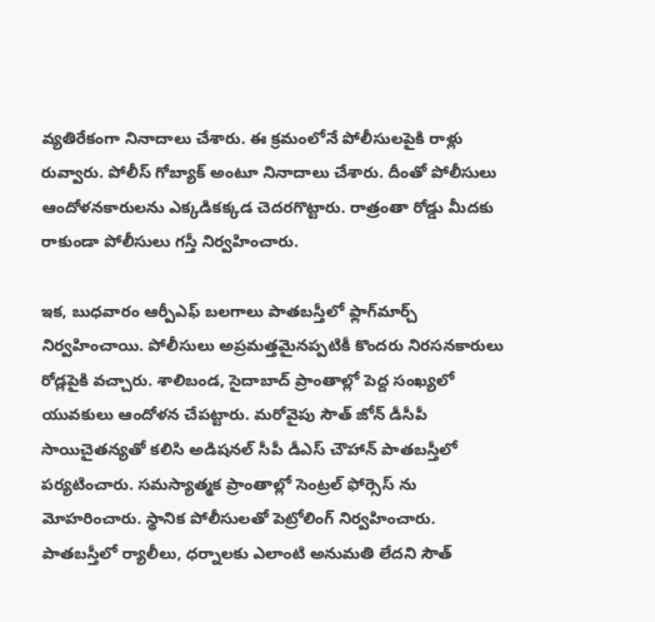వ్యతిరేకంగా నినాదాలు చేశారు. ఈ క్రమంలోనే పోలీసులపైకి రాళ్లు రువ్వారు. పోలీస్‌ గోబ్యాక్‌ అంటూ నినాదాలు చేశారు. దీంతో పోలీసులు ఆందోళనకారులను ఎక్కడికక్కడ చెదరగొట్టారు. రాత్రంతా రోడ్డు మీదకు రాకుండా పోలీసులు గస్తీ నిర్వహించారు.

ఇక, బుధవారం ఆర్పీఎఫ్‌ బలగాలు పాతబస్తీలో ఫ్లాగ్‌మార్చ్‌ నిర్వహించాయి. పోలీసులు అప్రమత్తమైనప్పటికీ కొందరు నిరసనకారులు రోడ్లపైకి వచ్చారు. శాలిబండ, సైదాబాద్‌ ప్రాంతాల్లో పెద్ద సంఖ్యలో యువకులు ఆందోళన చేపట్టారు. మరోవైపు సౌత్‌‌ జోన్ డీసీపీ సాయిచైతన్యతో కలిసి అడిషనల్‌‌ సీపీ డీఎస్‌‌ చౌహాన్‌‌ పాతబస్తీలో పర్యటించారు. సమస్యాత్మక ప్రాంతాల్లో సెంట్రల్‌‌ ఫోర్సెస్‌‌ ను మోహరించారు. స్థానిక పోలీసులతో పెట్రోలింగ్‌‌ నిర్వహించారు. పాతబస్తీలో ర్యాలీలు, ధర్నాలకు ఎలాంటి అనుమతి లేదని సౌత్‌‌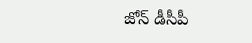జోన్ డీసీపీ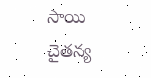సాయి చైతన్య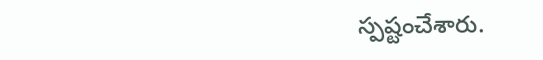స్పష్టంచేశారు.